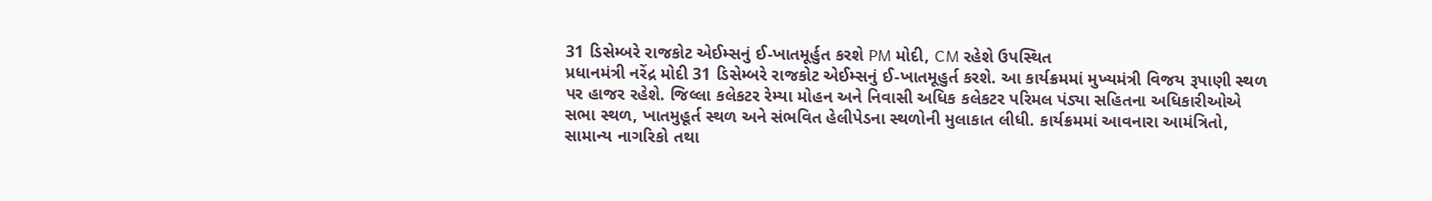31 ડિસેમ્બરે રાજકોટ એઈમ્સનું ઈ-ખાતમૂર્હુત કરશે PM મોદી, CM રહેશે ઉપસ્થિત
પ્રધાનમંત્રી નરેંદ્ર મોદી 31 ડિસેમ્બરે રાજકોટ એઈમ્સનું ઈ-ખાતમૂહુર્ત કરશે. આ કાર્યક્રમમાં મુખ્યમંત્રી વિજય રૂપાણી સ્થળ પર હાજર રહેશે. જિલ્લા કલેકટર રેમ્યા મોહન અને નિવાસી અધિક કલેકટર પરિમલ પંડ્યા સહિતના અધિકારીઓએ સભા સ્થળ, ખાતમુહૂર્ત સ્થળ અને સંભવિત હેલીપેડના સ્થળોની મુલાકાત લીધી. કાર્યક્રમમાં આવનારા આમંત્રિતો, સામાન્ય નાગરિકો તથા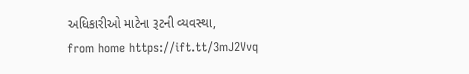અધિકારીઓ માટેના રૂટની વ્યવસ્થા,
from home https://ift.tt/3mJ2Vvq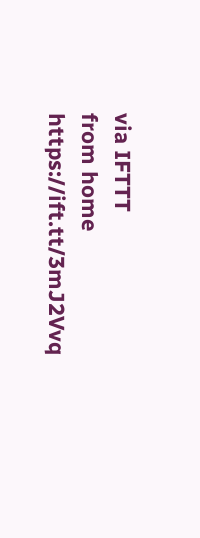via IFTTT
from home https://ift.tt/3mJ2Vvq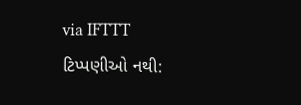via IFTTT
ટિપ્પણીઓ નથી: